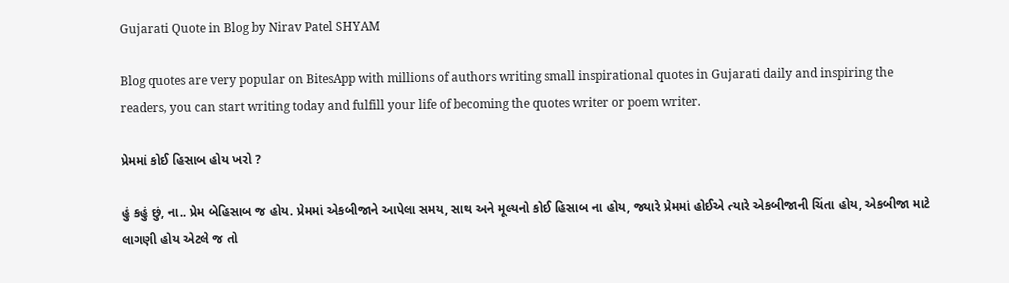Gujarati Quote in Blog by Nirav Patel SHYAM

Blog quotes are very popular on BitesApp with millions of authors writing small inspirational quotes in Gujarati daily and inspiring the readers, you can start writing today and fulfill your life of becoming the quotes writer or poem writer.

પ્રેમમાં કોઈ હિસાબ હોય ખરો ?

હું કહું છું, ના.. પ્રેમ બેહિસાબ જ હોય. પ્રેમમાં એકબીજાને આપેલા સમય, સાથ અને મૂલ્યનો કોઈ હિસાબ ના હોય, જ્યારે પ્રેમમાં હોઈએ ત્યારે એકબીજાની ચિંતા હોય, એકબીજા માટે લાગણી હોય એટલે જ તો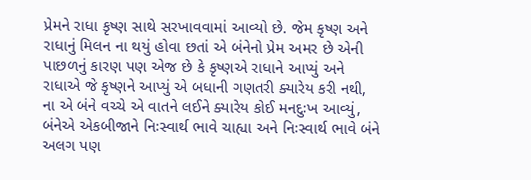પ્રેમને રાધા કૃષ્ણ સાથે સરખાવવામાં આવ્યો છે. જેમ કૃષ્ણ અને રાધાનું મિલન ના થયું હોવા છતાં એ બંનેનો પ્રેમ અમર છે એની પાછળનું કારણ પણ એજ છે કે કૃષ્ણએ રાધાને આપ્યું અને રાધાએ જે કૃષ્ણને આપ્યું એ બધાની ગણતરી ક્યારેય કરી નથી, ના એ બંને વચ્ચે એ વાતને લઈને ક્યારેય કોઈ મનદુઃખ આવ્યું, બંનેએ એકબીજાને નિઃસ્વાર્થ ભાવે ચાહ્યા અને નિઃસ્વાર્થ ભાવે બંને અલગ પણ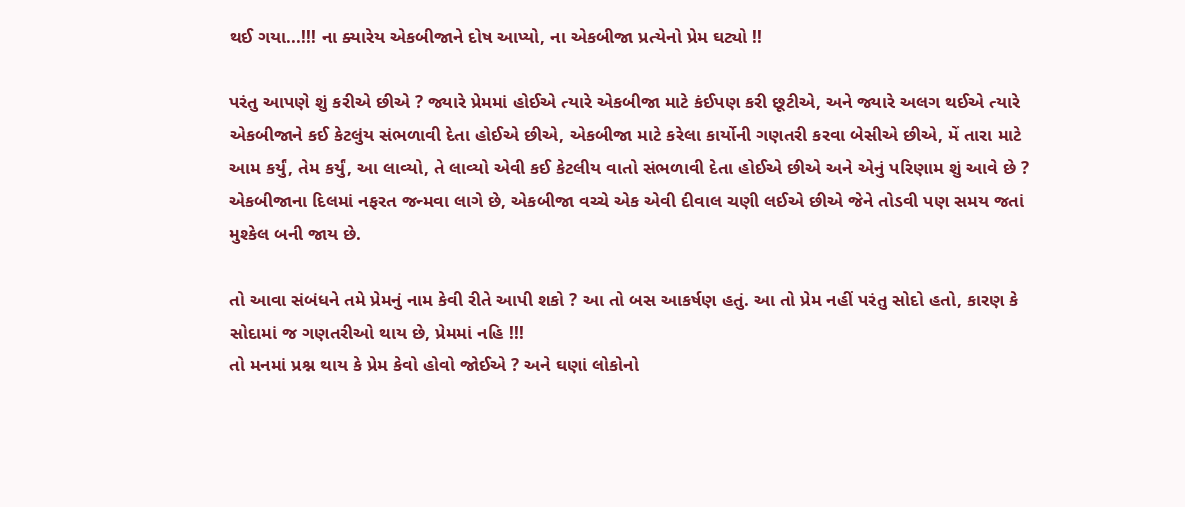થઈ ગયા...!!! ના ક્યારેય એકબીજાને દોષ આપ્યો, ના એકબીજા પ્રત્યેનો પ્રેમ ઘટ્યો !!

પરંતુ આપણે શું કરીએ છીએ ? જ્યારે પ્રેમમાં હોઈએ ત્યારે એકબીજા માટે કંઈપણ કરી છૂટીએ, અને જ્યારે અલગ થઈએ ત્યારે એકબીજાને કઈ કેટલુંય સંભળાવી દેતા હોઈએ છીએ, એકબીજા માટે કરેલા કાર્યોની ગણતરી કરવા બેસીએ છીએ, મેં તારા માટે આમ કર્યું, તેમ કર્યું, આ લાવ્યો, તે લાવ્યો એવી કઈ કેટલીય વાતો સંભળાવી દેતા હોઈએ છીએ અને એનું પરિણામ શું આવે છે ? એકબીજાના દિલમાં નફરત જન્મવા લાગે છે, એકબીજા વચ્ચે એક એવી દીવાલ ચણી લઈએ છીએ જેને તોડવી પણ સમય જતાં મુશ્કેલ બની જાય છે.

તો આવા સંબંધને તમે પ્રેમનું નામ કેવી રીતે આપી શકો ? આ તો બસ આકર્ષણ હતું. આ તો પ્રેમ નહીં પરંતુ સોદો હતો, કારણ કે સોદામાં જ ગણતરીઓ થાય છે, પ્રેમમાં નહિ !!!
તો મનમાં પ્રશ્ન થાય કે પ્રેમ કેવો હોવો જોઈએ ? અને ઘણાં લોકોનો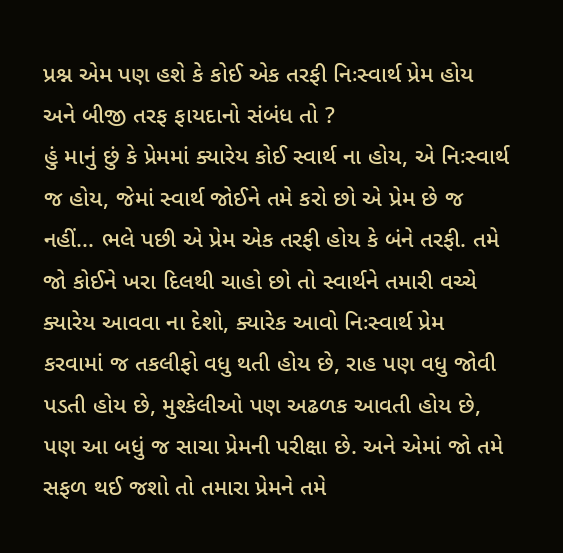પ્રશ્ન એમ પણ હશે કે કોઈ એક તરફી નિઃસ્વાર્થ પ્રેમ હોય અને બીજી તરફ ફાયદાનો સંબંધ તો ?
હું માનું છું કે પ્રેમમાં ક્યારેય કોઈ સ્વાર્થ ના હોય, એ નિઃસ્વાર્થ જ હોય, જેમાં સ્વાર્થ જોઈને તમે કરો છો એ પ્રેમ છે જ નહીં... ભલે પછી એ પ્રેમ એક તરફી હોય કે બંને તરફી. તમે જો કોઈને ખરા દિલથી ચાહો છો તો સ્વાર્થને તમારી વચ્ચે ક્યારેય આવવા ના દેશો, ક્યારેક આવો નિઃસ્વાર્થ પ્રેમ કરવામાં જ તકલીફો વધુ થતી હોય છે, રાહ પણ વધુ જોવી પડતી હોય છે, મુશ્કેલીઓ પણ અઢળક આવતી હોય છે, પણ આ બધું જ સાચા પ્રેમની પરીક્ષા છે. અને એમાં જો તમે સફળ થઈ જશો તો તમારા પ્રેમને તમે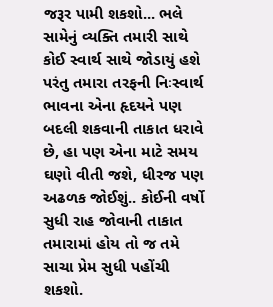જરૂર પામી શકશો... ભલે સામેનું વ્યક્તિ તમારી સાથે કોઈ સ્વાર્થ સાથે જોડાયું હશે પરંતુ તમારા તરફની નિઃસ્વાર્થ ભાવના એના હૃદયને પણ બદલી શકવાની તાકાત ધરાવે છે, હા પણ એના માટે સમય ઘણો વીતી જશે, ધીરજ પણ અઢળક જોઈશું.. કોઈની વર્ષો સુધી રાહ જોવાની તાકાત તમારામાં હોય તો જ તમે સાચા પ્રેમ સુધી પહોંચી શકશો.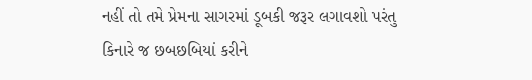નહીં તો તમે પ્રેમના સાગરમાં ડૂબકી જરૂર લગાવશો પરંતુ કિનારે જ છબછબિયાં કરીને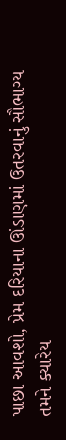પાછા આવશો, પ્રેમ દરિયાના ઊંડાણમાં ઉતરવાનું સૌભાગ્ય તમને ક્યારેય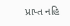પ્રાપ્ત નહિ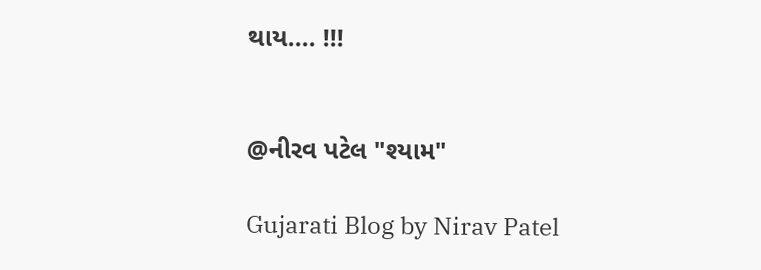થાય.... !!!


@નીરવ પટેલ "શ્યામ"

Gujarati Blog by Nirav Patel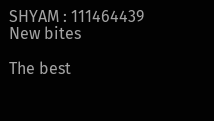SHYAM : 111464439
New bites

The best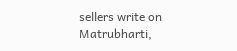sellers write on Matrubharti,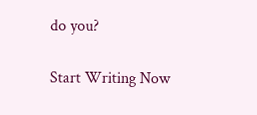do you?

Start Writing Now